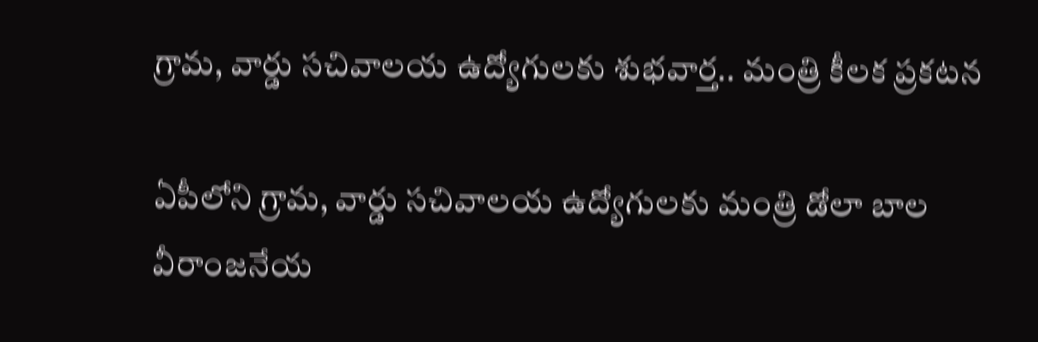గ్రామ, వార్డు సచివాలయ ఉద్యోగులకు శుభవార్త.. మంత్రి కీలక ప్రకటన

ఏపీలోని గ్రామ, వార్డు సచివాలయ ఉద్యోగులకు మంత్రి డోలా బాల వీరాంజనేయ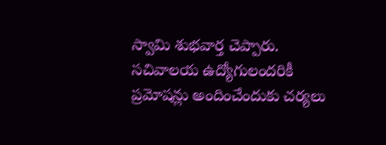స్వామి శుభవార్త చెప్పారు. సచివాలయ ఉద్యోగులందరికీ ప్రమోషన్లు అందించేందుకు చర్యలు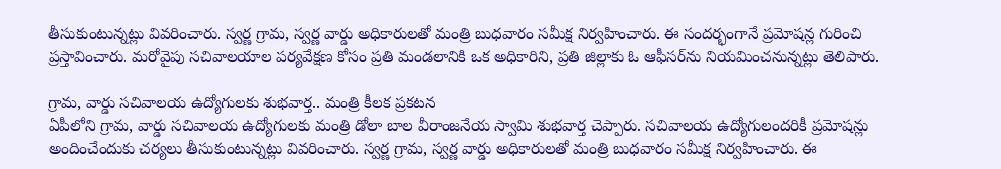తీసుకుంటున్నట్లు వివరించారు. స్వర్ణ గ్రామ, స్వర్ణ వార్డు అధికారులతో మంత్రి బుధవారం సమీక్ష నిర్వహించారు. ఈ సందర్భంగానే ప్రమోషన్ల గురించి ప్రస్తావించారు. మరోవైపు సచివాలయాల పర్యవేక్షణ కోసం ప్రతి మండలానికి ఒక అధికారిని, ప్రతి జిల్లాకు ఓ ఆఫీసర్‌ను నియమించనున్నట్లు తెలిపారు.

గ్రామ, వార్డు సచివాలయ ఉద్యోగులకు శుభవార్త.. మంత్రి కీలక ప్రకటన
ఏపీలోని గ్రామ, వార్డు సచివాలయ ఉద్యోగులకు మంత్రి డోలా బాల వీరాంజనేయ స్వామి శుభవార్త చెప్పారు. సచివాలయ ఉద్యోగులందరికీ ప్రమోషన్లు అందించేందుకు చర్యలు తీసుకుంటున్నట్లు వివరించారు. స్వర్ణ గ్రామ, స్వర్ణ వార్డు అధికారులతో మంత్రి బుధవారం సమీక్ష నిర్వహించారు. ఈ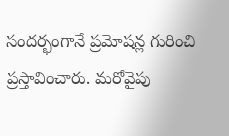సందర్భంగానే ప్రమోషన్ల గురించి ప్రస్తావించారు. మరోవైపు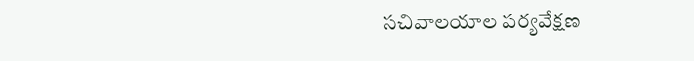సచివాలయాల పర్యవేక్షణ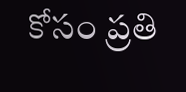కోసం ప్రతి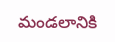మండలానికి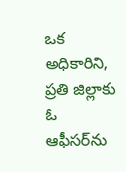ఒక అధికారిని, ప్రతి జిల్లాకు ఓ ఆఫీసర్‌ను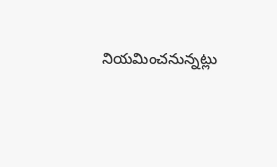నియమించనున్నట్లు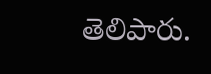తెలిపారు.